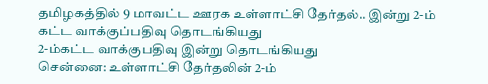தமிழகத்தில் 9 மாவட்ட ஊரக உள்ளாட்சி தேர்தல்.. இன்று 2-ம் கட்ட வாக்குப்பதிவு தொடங்கியது
2-ம்கட்ட வாக்குபதிவு இன்று தொடங்கியது
சென்னை: உள்ளாட்சி தேர்தலின் 2-ம்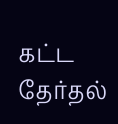கட்ட தேர்தல்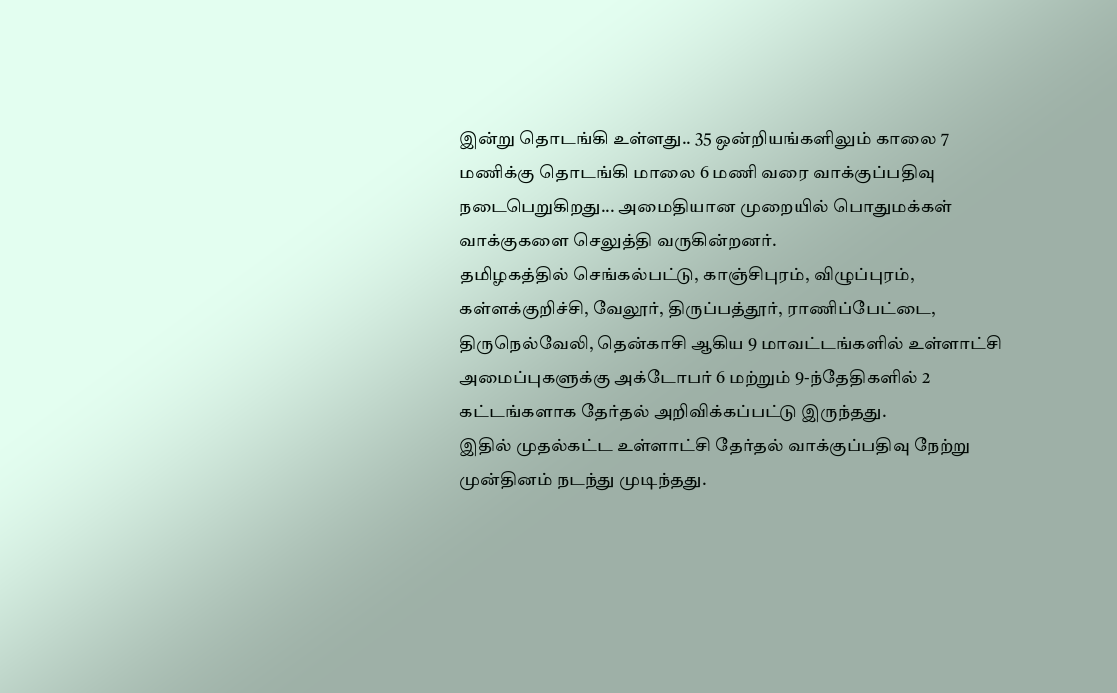இன்று தொடங்கி உள்ளது.. 35 ஒன்றியங்களிலும் காலை 7 மணிக்கு தொடங்கி மாலை 6 மணி வரை வாக்குப்பதிவு நடைபெறுகிறது... அமைதியான முறையில் பொதுமக்கள் வாக்குகளை செலுத்தி வருகின்றனர்.
தமிழகத்தில் செங்கல்பட்டு, காஞ்சிபுரம், விழுப்புரம், கள்ளக்குறிச்சி, வேலூர், திருப்பத்தூர், ராணிப்பேட்டை, திருநெல்வேலி, தென்காசி ஆகிய 9 மாவட்டங்களில் உள்ளாட்சி அமைப்புகளுக்கு அக்டோபர் 6 மற்றும் 9-ந்தேதிகளில் 2 கட்டங்களாக தேர்தல் அறிவிக்கப்பட்டு இருந்தது.
இதில் முதல்கட்ட உள்ளாட்சி தேர்தல் வாக்குப்பதிவு நேற்று முன்தினம் நடந்து முடிந்தது.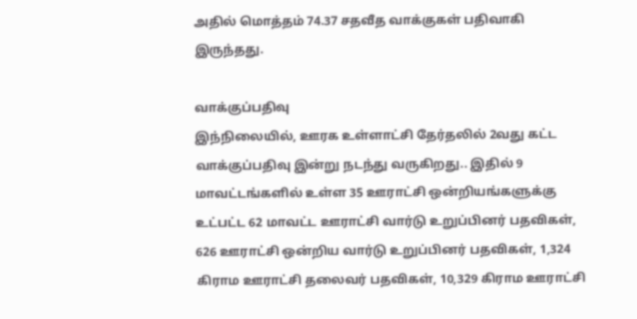அதில் மொத்தம் 74.37 சதவீத வாக்குகள் பதிவாகி இருந்தது.

வாக்குப்பதிவு
இந்நிலையில், ஊரக உள்ளாட்சி தேர்தலில் 2வது கட்ட வாக்குப்பதிவு இன்று நடந்து வருகிறது.. இதில் 9 மாவட்டங்களில் உள்ள 35 ஊராட்சி ஒன்றியங்களுக்கு உட்பட்ட 62 மாவட்ட ஊராட்சி வார்டு உறுப்பினர் பதவிகள், 626 ஊராட்சி ஒன்றிய வார்டு உறுப்பினர் பதவிகள், 1,324 கிராம ஊராட்சி தலைவர் பதவிகள், 10,329 கிராம ஊராட்சி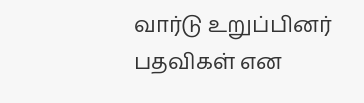வார்டு உறுப்பினர் பதவிகள் என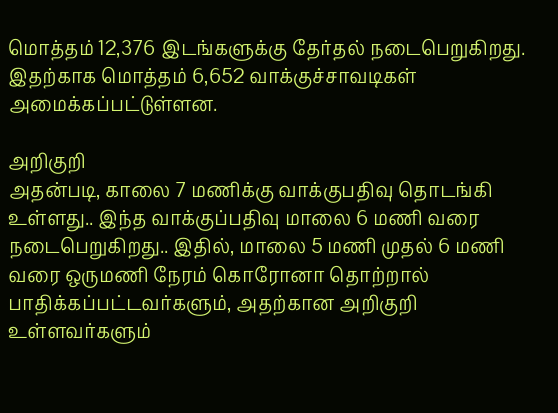மொத்தம் 12,376 இடங்களுக்கு தேர்தல் நடைபெறுகிறது. இதற்காக மொத்தம் 6,652 வாக்குச்சாவடிகள் அமைக்கப்பட்டுள்ளன.

அறிகுறி
அதன்படி, காலை 7 மணிக்கு வாக்குபதிவு தொடங்கி உள்ளது.. இந்த வாக்குப்பதிவு மாலை 6 மணி வரை நடைபெறுகிறது.. இதில், மாலை 5 மணி முதல் 6 மணி வரை ஒருமணி நேரம் கொரோனா தொற்றால் பாதிக்கப்பட்டவர்களும், அதற்கான அறிகுறி உள்ளவர்களும்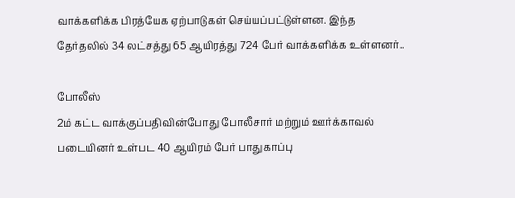வாக்களிக்க பிரத்யேக ஏற்பாடுகள் செய்யப்பட்டுள்ளன. இந்த தேர்தலில் 34 லட்சத்து 65 ஆயிரத்து 724 பேர் வாக்களிக்க உள்ளனர்..

போலீஸ்
2ம் கட்ட வாக்குப்பதிவின்போது போலீசார் மற்றும் ஊர்க்காவல் படையினர் உள்பட 40 ஆயிரம் பேர் பாதுகாப்பு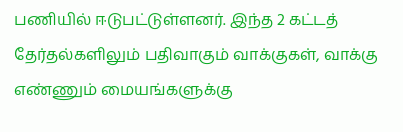பணியில் ஈடுபட்டுள்ளனர். இந்த 2 கட்டத் தேர்தல்களிலும் பதிவாகும் வாக்குகள், வாக்கு எண்ணும் மையங்களுக்கு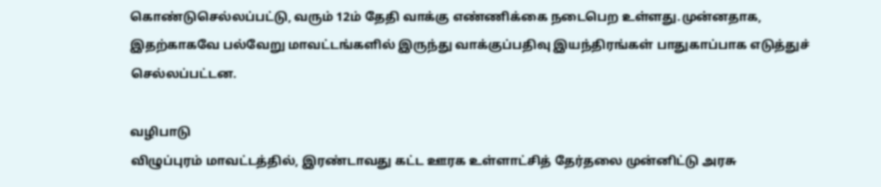கொண்டுசெல்லப்பட்டு, வரும் 12ம் தேதி வாக்கு எண்ணிக்கை நடைபெற உள்ளது.முன்னதாக, இதற்காகவே பல்வேறு மாவட்டங்களில் இருந்து வாக்குப்பதிவு இயந்திரங்கள் பாதுகாப்பாக எடுத்துச் செல்லப்பட்டன.

வழிபாடு
விழுப்புரம் மாவட்டத்தில், இரண்டாவது கட்ட ஊரக உள்ளாட்சித் தேர்தலை முன்னிட்டு அரசு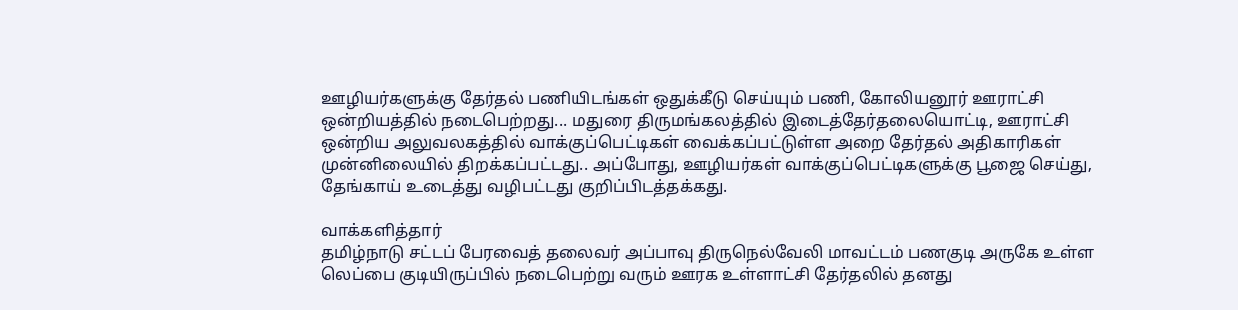ஊழியர்களுக்கு தேர்தல் பணியிடங்கள் ஒதுக்கீடு செய்யும் பணி, கோலியனூர் ஊராட்சி ஒன்றியத்தில் நடைபெற்றது... மதுரை திருமங்கலத்தில் இடைத்தேர்தலையொட்டி, ஊராட்சி ஒன்றிய அலுவலகத்தில் வாக்குப்பெட்டிகள் வைக்கப்பட்டுள்ள அறை தேர்தல் அதிகாரிகள் முன்னிலையில் திறக்கப்பட்டது.. அப்போது, ஊழியர்கள் வாக்குப்பெட்டிகளுக்கு பூஜை செய்து, தேங்காய் உடைத்து வழிபட்டது குறிப்பிடத்தக்கது.

வாக்களித்தார்
தமிழ்நாடு சட்டப் பேரவைத் தலைவர் அப்பாவு திருநெல்வேலி மாவட்டம் பணகுடி அருகே உள்ள லெப்பை குடியிருப்பில் நடைபெற்று வரும் ஊரக உள்ளாட்சி தேர்தலில் தனது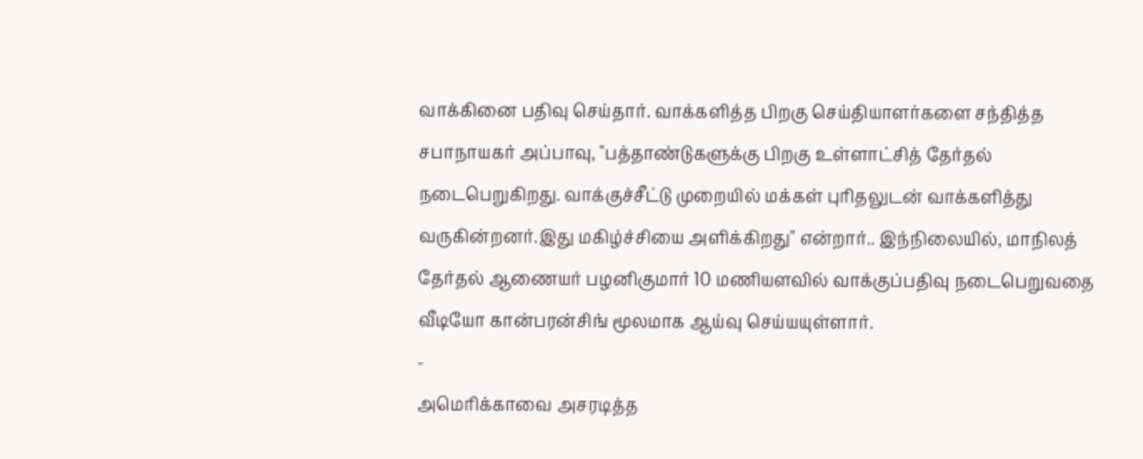வாக்கினை பதிவு செய்தார். வாக்களித்த பிறகு செய்தியாளர்களை சந்தித்த சபாநாயகர் அப்பாவு, "பத்தாண்டுகளுக்கு பிறகு உள்ளாட்சித் தேர்தல் நடைபெறுகிறது. வாக்குச்சீட்டு முறையில் மக்கள் புரிதலுடன் வாக்களித்து வருகின்றனர்.இது மகிழ்ச்சியை அளிக்கிறது" என்றார்.. இந்நிலையில், மாநிலத் தேர்தல் ஆணையர் பழனிகுமார் 10 மணியளவில் வாக்குப்பதிவு நடைபெறுவதை வீடியோ கான்பரன்சிங் மூலமாக ஆய்வு செய்யயுள்ளார்.
-
அமெரிக்காவை அசரடித்த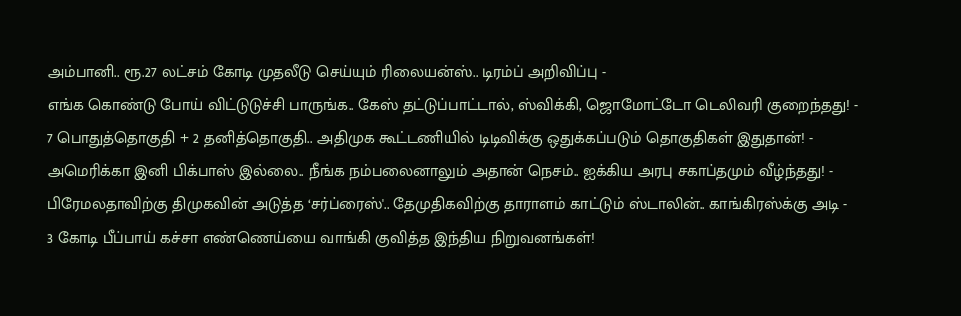அம்பானி.. ரூ.27 லட்சம் கோடி முதலீடு செய்யும் ரிலையன்ஸ்.. டிரம்ப் அறிவிப்பு -
எங்க கொண்டு போய் விட்டுடுச்சி பாருங்க.. கேஸ் தட்டுப்பாட்டால், ஸ்விக்கி, ஜொமோட்டோ டெலிவரி குறைந்தது! -
7 பொதுத்தொகுதி + 2 தனித்தொகுதி.. அதிமுக கூட்டணியில் டிடிவிக்கு ஒதுக்கப்படும் தொகுதிகள் இதுதான்! -
அமெரிக்கா இனி பிக்பாஸ் இல்லை.. நீங்க நம்பலைனாலும் அதான் நெசம்.. ஐக்கிய அரபு சகாப்தமும் வீழ்ந்தது! -
பிரேமலதாவிற்கு திமுகவின் அடுத்த ‘சர்ப்ரைஸ்'.. தேமுதிகவிற்கு தாராளம் காட்டும் ஸ்டாலின்.. காங்கிரஸ்க்கு அடி -
3 கோடி பீப்பாய் கச்சா எண்ணெய்யை வாங்கி குவித்த இந்திய நிறுவனங்கள்!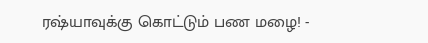ரஷ்யாவுக்கு கொட்டும் பண மழை! -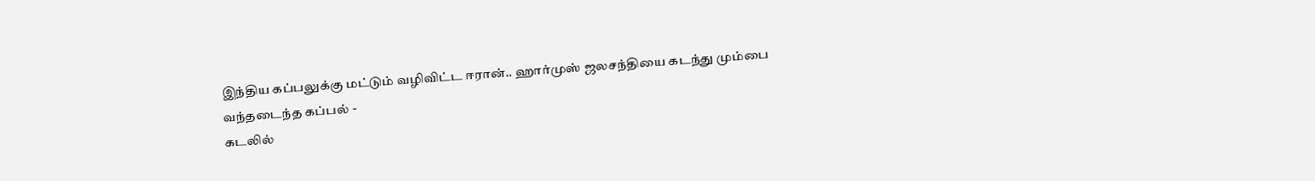இந்திய கப்பலுக்கு மட்டும் வழிவிட்ட ஈரான்.. ஹார்முஸ் ஜலசந்தியை கடந்து மும்பை வந்தடைந்த கப்பல் -
கடலில்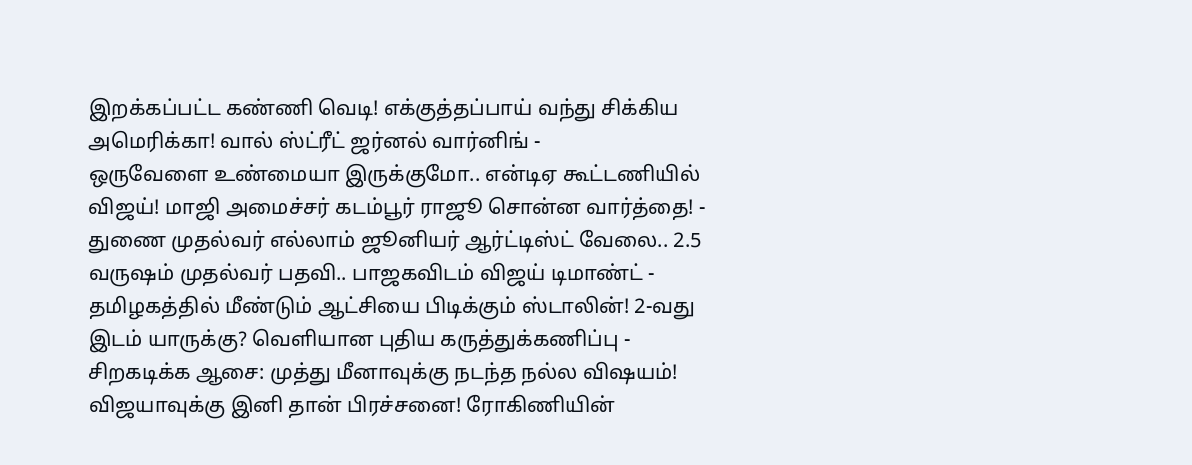இறக்கப்பட்ட கண்ணி வெடி! எக்குத்தப்பாய் வந்து சிக்கிய அமெரிக்கா! வால் ஸ்ட்ரீட் ஜர்னல் வார்னிங் -
ஒருவேளை உண்மையா இருக்குமோ.. என்டிஏ கூட்டணியில் விஜய்! மாஜி அமைச்சர் கடம்பூர் ராஜூ சொன்ன வார்த்தை! -
துணை முதல்வர் எல்லாம் ஜூனியர் ஆர்ட்டிஸ்ட் வேலை.. 2.5 வருஷம் முதல்வர் பதவி.. பாஜகவிடம் விஜய் டிமாண்ட் -
தமிழகத்தில் மீண்டும் ஆட்சியை பிடிக்கும் ஸ்டாலின்! 2-வது இடம் யாருக்கு? வெளியான புதிய கருத்துக்கணிப்பு -
சிறகடிக்க ஆசை: முத்து மீனாவுக்கு நடந்த நல்ல விஷயம்! விஜயாவுக்கு இனி தான் பிரச்சனை! ரோகிணியின்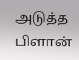அடுத்த பிளான்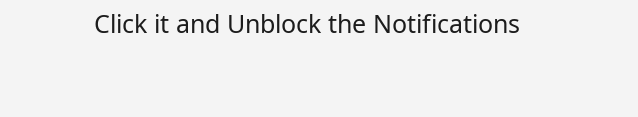Click it and Unblock the Notifications